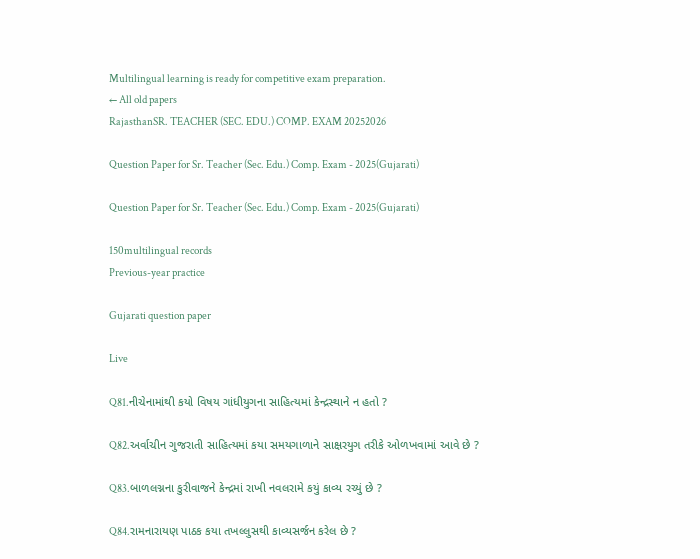Multilingual learning is ready for competitive exam preparation.
← All old papers
RajasthanSR. TEACHER (SEC. EDU.) COMP. EXAM 20252026

Question Paper for Sr. Teacher (Sec. Edu.) Comp. Exam - 2025(Gujarati)

Question Paper for Sr. Teacher (Sec. Edu.) Comp. Exam - 2025(Gujarati)

150multilingual records
Previous-year practice

Gujarati question paper

Live

Q81.નીચેનામાંથી કયો વિષય ગાંધીયુગના સાહિત્યમાં કેન્દ્રસ્થાને ન હતો ?

Q82.અર્વાચીન ગુજરાતી સાહિત્યમાં કયા સમયગાળાને સાક્ષરયુગ તરીકે ઓળખવામાં આવે છે ?

Q83.બાળલગ્નના કુરીવાજને કેન્દ્રમાં રાખી નવલરામે કયું કાવ્ય રચ્યું છે ?

Q84.રામનારાયણ પાઠક કયા તખલ્લુસથી કાવ્યસર્જન કરેલ છે ?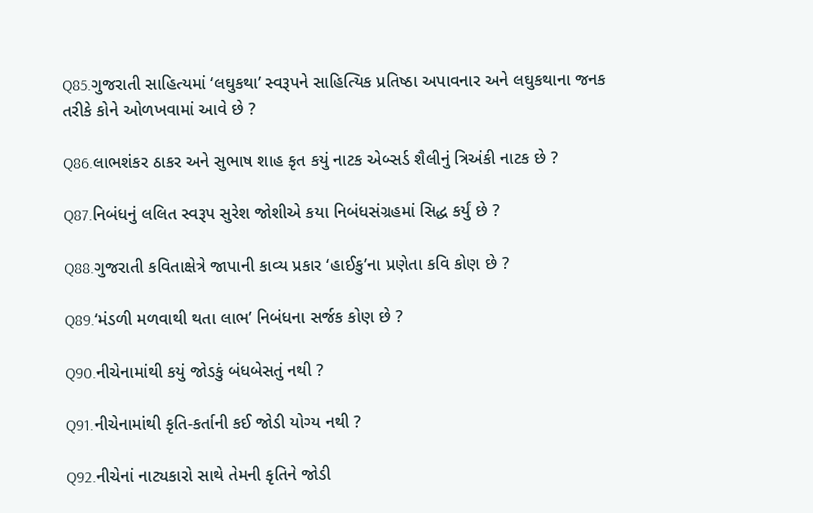Q85.ગુજરાતી સાહિત્યમાં ‘લઘુકથા’ સ્વરૂપને સાહિત્યિક પ્રતિષ્ઠા અપાવનાર અને લઘુકથાના જનક તરીકે કોને ઓળખવામાં આવે છે ?

Q86.લાભશંકર ઠાકર અને સુભાષ શાહ કૃત કયું નાટક એબ્સર્ડ શૈલીનું ત્રિઅંકી નાટક છે ?

Q87.નિબંધનું લલિત સ્વરૂપ સુરેશ જોશીએ કયા નિબંધસંગ્રહમાં સિદ્ધ કર્યું છે ?

Q88.ગુજરાતી કવિતાક્ષેત્રે જાપાની કાવ્ય પ્રકાર ‘હાઈકુ’ના પ્રણેતા કવિ કોણ છે ?

Q89.‘મંડળી મળવાથી થતા લાભ’ નિબંધના સર્જક કોણ છે ?

Q90.નીચેનામાંથી કયું જોડકું બંધબેસતું નથી ?

Q91.નીચેનામાંથી કૃતિ-કર્તાની કઈ જોડી યોગ્ય નથી ?

Q92.નીચેનાં નાટ્યકારો સાથે તેમની કૃતિને જોડી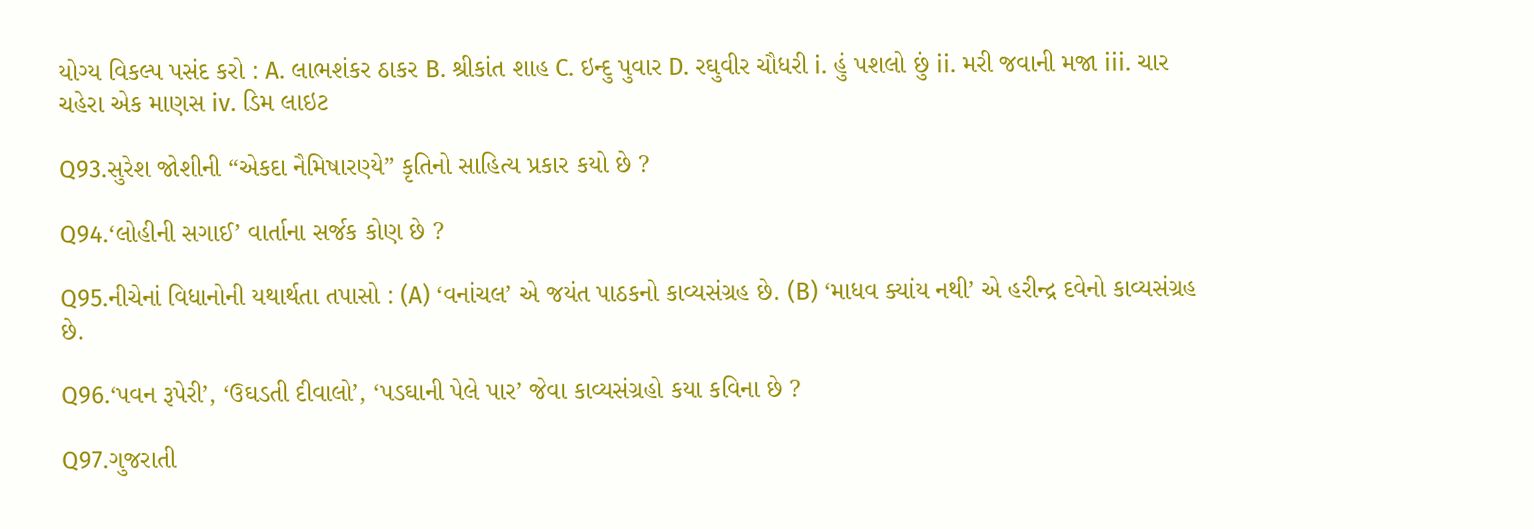યોગ્ય વિકલ્પ પસંદ કરો : A. લાભશંકર ઠાકર B. શ્રીકાંત શાહ C. ઇન્દુ પુવાર D. રઘુવીર ચૌધરી i. હું પશલો છું ii. મરી જવાની મજા iii. ચાર ચહેરા એક માણસ iv. ડિમ લાઇટ

Q93.સુરેશ જોશીની “એકદા નૈમિષારણ્યે” કૃતિનો સાહિત્ય પ્રકાર કયો છે ?

Q94.‘લોહીની સગાઈ’ વાર્તાના સર્જક કોણ છે ?

Q95.નીચેનાં વિધાનોની યથાર્થતા તપાસો : (A) ‘વનાંચલ’ એ જયંત પાઠકનો કાવ્યસંગ્રહ છે. (B) ‘માધવ ક્યાંય નથી’ એ હરીન્દ્ર દવેનો કાવ્યસંગ્રહ છે.

Q96.‘પવન રૂપેરી’, ‘ઉઘડતી દીવાલો’, ‘પડઘાની પેલે પાર’ જેવા કાવ્યસંગ્રહો કયા કવિના છે ?

Q97.ગુજરાતી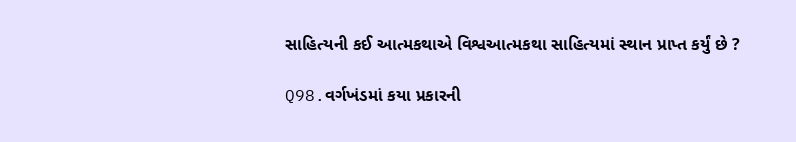સાહિત્યની કઈ આત્મકથાએ વિશ્વઆત્મકથા સાહિત્યમાં સ્થાન પ્રાપ્ત કર્યું છે ?

Q98.વર્ગખંડમાં કયા પ્રકારની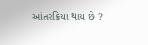આંતરક્રિયા થાય છે ?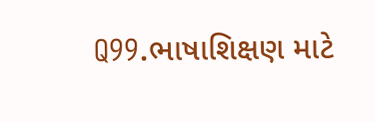Q99.ભાષાશિક્ષણ માટે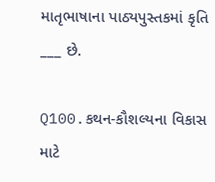માતૃભાષાના પાઠ્યપુસ્તકમાં કૃતિ ___ છે.

Q100.કથન-કૌશલ્યના વિકાસ માટે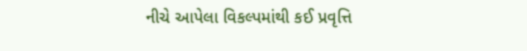નીચે આપેલા વિકલ્પમાંથી કઈ પ્રવૃત્તિ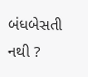બંધબેસતી નથી ?